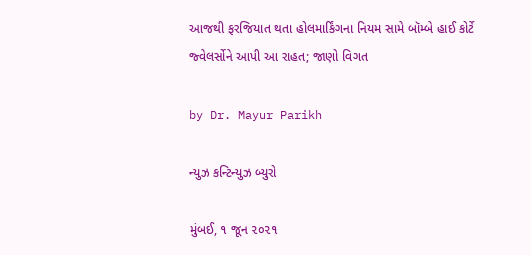આજથી ફરજિયાત થતા હોલમાર્કિંગના નિયમ સામે બૉમ્બે હાઈ કોર્ટે જ્વેલર્સોને આપી આ રાહત; જાણો વિગત

by Dr. Mayur Parikh

ન્યુઝ કન્ટિન્યુઝ બ્યુરો

મુંબઈ, ૧ જૂન ૨૦૨૧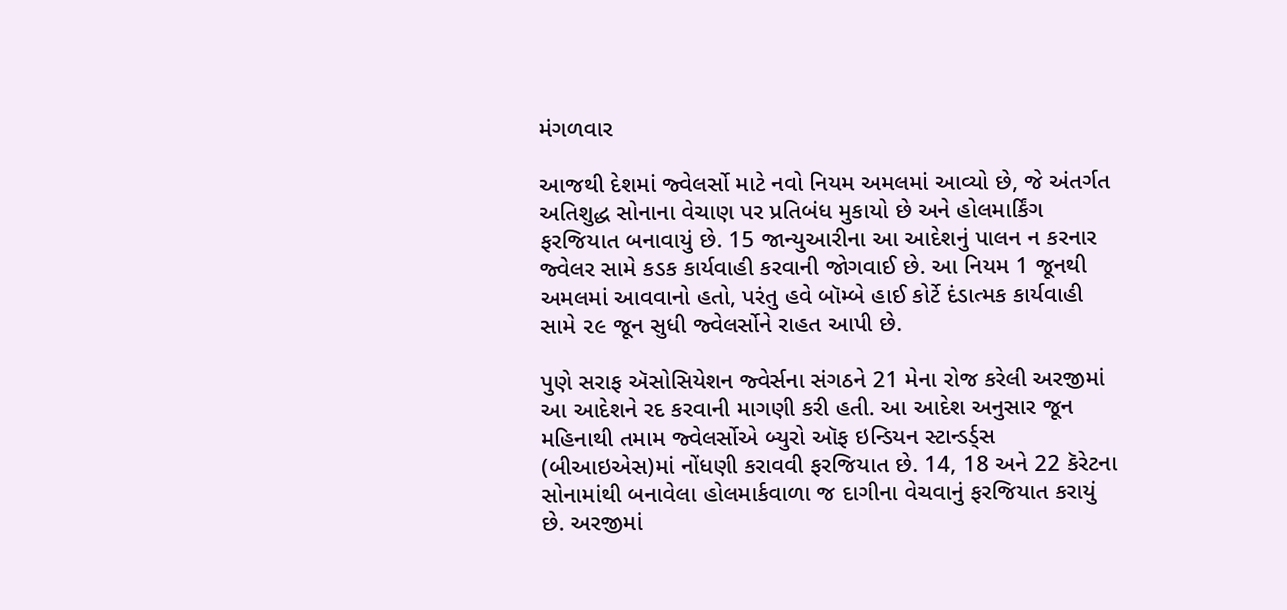મંગળવાર

આજથી દેશમાં જ્વેલર્સો માટે નવો નિયમ અમલમાં આવ્યો છે, જે અંતર્ગત અતિશુદ્ધ સોનાના વેચાણ પર પ્રતિબંધ મુકાયો છે અને હોલમાર્કિંગ ફરજિયાત બનાવાયું છે. 15 જાન્યુઆરીના આ આદેશનું પાલન ન કરનાર જ્વેલર સામે કડક કાર્યવાહી કરવાની જોગવાઈ છે. આ નિયમ 1 જૂનથી અમલમાં આવવાનો હતો, પરંતુ હવે બૉમ્બે હાઈ કોર્ટે દંડાત્મક કાર્યવાહી સામે ૨૯ જૂન સુધી જ્વેલર્સોને રાહત આપી છે.

પુણે સરાફ ઍસોસિયેશન જ્વેર્સના સંગઠને 21 મેના રોજ કરેલી અરજીમાં આ આદેશને રદ કરવાની માગણી કરી હતી. આ આદેશ અનુસાર જૂન મહિનાથી તમામ જ્વેલર્સોએ બ્યુરો ઑફ ઇન્ડિયન સ્ટાન્ડર્ડ્સ (બીઆઇએસ)માં નોંધણી કરાવવી ફરજિયાત છે. 14, 18 અને 22 કૅરેટના સોનામાંથી બનાવેલા હોલમાર્કવાળા જ દાગીના વેચવાનું ફરજિયાત કરાયું છે. અરજીમાં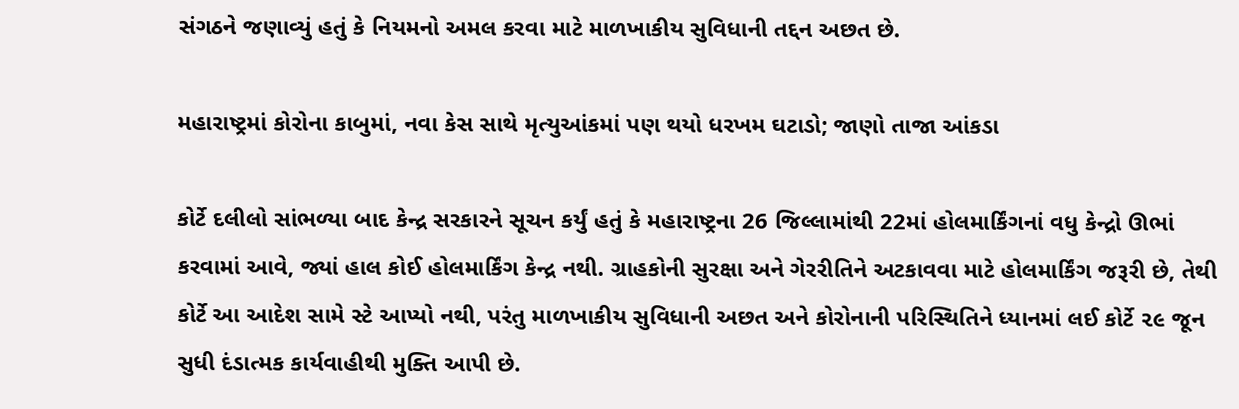સંગઠને જણાવ્યું હતું કે નિયમનો અમલ કરવા માટે માળખાકીય સુવિધાની તદ્દન અછત છે.

મહારાષ્ટ્રમાં કોરોના કાબુમાં, નવા કેસ સાથે મૃત્યુઆંકમાં પણ થયો ધરખમ ઘટાડો; જાણો તાજા આંકડા

કોર્ટે દલીલો સાંભળ્યા બાદ કેન્દ્ર સરકારને સૂચન કર્યું હતું કે મહારાષ્ટ્રના 26 જિલ્લામાંથી 22માં હોલમાર્કિંગનાં વધુ કેન્દ્રો ઊભાં કરવામાં આવે, જ્યાં હાલ કોઈ હોલમાર્કિંગ કેન્દ્ર નથી. ગ્રાહકોની સુરક્ષા અને ગેરરીતિને અટકાવવા માટે હોલમાર્કિંગ જરૂરી છે, તેથી કોર્ટે આ આદેશ સામે સ્ટે આપ્યો નથી, પરંતુ માળખાકીય સુવિધાની અછત અને કોરોનાની પરિસ્થિતિને ધ્યાનમાં લઈ કોર્ટે ૨૯ જૂન સુધી દંડાત્મક કાર્યવાહીથી મુક્તિ આપી છે.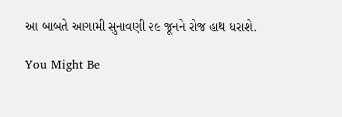આ બાબતે આગામી સુનાવણી ૨૯ જૂનને રોજ હાથ ધરાશે.

You Might Be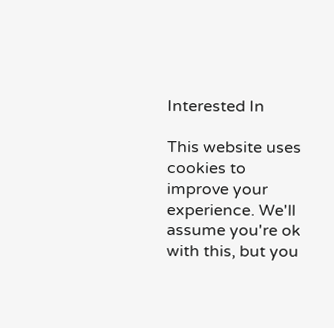Interested In

This website uses cookies to improve your experience. We'll assume you're ok with this, but you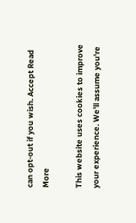can opt-out if you wish. Accept Read More

This website uses cookies to improve your experience. We'll assume you're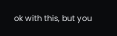ok with this, but you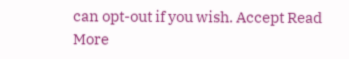can opt-out if you wish. Accept Read More